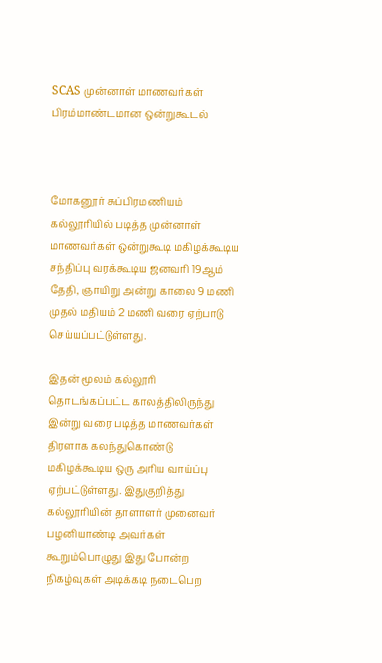SCAS முன்னாள் மாணவர்கள் பிரம்மாண்டமான ஒன்றுகூடல்



மோகனூர் சுப்பிரமணியம் கல்லூரியில் படித்த முன்னாள் மாணவர்கள் ஒன்றுகூடி மகிழக்கூடிய சந்திப்பு வரக்கூடிய ஜனவரி 19ஆம் தேதி, ஞாயிறு அன்று காலை 9 மணி முதல் மதியம் 2 மணி வரை ஏற்பாடு செய்யப்பட்டுள்ளது.

இதன் மூலம் கல்லூரி தொடங்கப்பட்ட காலத்திலிருந்து இன்று வரை படித்த மாணவர்கள் திரளாக கலந்துகொண்டு மகிழக்கூடிய ஒரு அரிய வாய்ப்பு ஏற்பட்டுள்ளது. இதுகுறித்து கல்லூரியின் தாளாளர் முனைவர் பழனியாண்டி அவர்கள் கூறும்பொழுது இது போன்ற நிகழ்வுகள் அடிக்கடி நடைபெற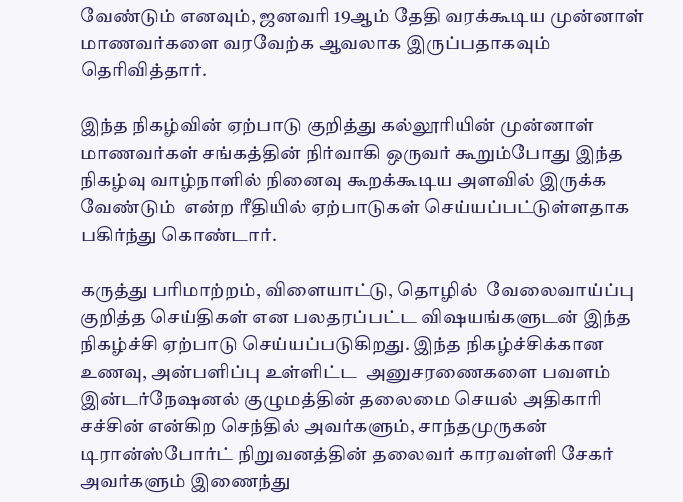வேண்டும் எனவும், ஜனவரி 19ஆம் தேதி வரக்கூடிய முன்னாள் மாணவர்களை வரவேற்க ஆவலாக இருப்பதாகவும் தெரிவித்தார்.

இந்த நிகழ்வின் ஏற்பாடு குறித்து கல்லூரியின் முன்னாள் மாணவர்கள் சங்கத்தின் நிர்வாகி ஒருவர் கூறும்போது இந்த நிகழ்வு வாழ்நாளில் நினைவு கூறக்கூடிய அளவில் இருக்க வேண்டும்  என்ற ரீதியில் ஏற்பாடுகள் செய்யப்பட்டுள்ளதாக பகிர்ந்து கொண்டார்.

கருத்து பரிமாற்றம், விளையாட்டு, தொழில்  வேலைவாய்ப்பு குறித்த செய்திகள் என பலதரப்பட்ட விஷயங்களுடன் இந்த நிகழ்ச்சி ஏற்பாடு செய்யப்படுகிறது. இந்த நிகழ்ச்சிக்கான உணவு, அன்பளிப்பு உள்ளிட்ட  அனுசரணைகளை பவளம் இன்டர்நேஷனல் குழுமத்தின் தலைமை செயல் அதிகாரி சச்சின் என்கிற செந்தில் அவர்களும், சாந்தமுருகன் டிரான்ஸ்போர்ட் நிறுவனத்தின் தலைவர் காரவள்ளி சேகர் அவர்களும் இணைந்து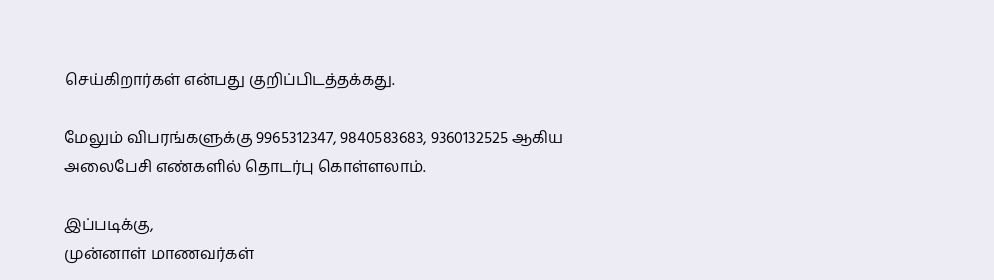செய்கிறார்கள் என்பது குறிப்பிடத்தக்கது.

மேலும் விபரங்களுக்கு 9965312347, 9840583683, 9360132525 ஆகிய அலைபேசி எண்களில் தொடர்பு கொள்ளலாம்.

இப்படிக்கு,
முன்னாள் மாணவர்கள்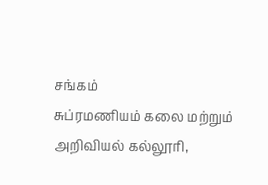சங்கம்
சுப்ரமணியம் கலை மற்றும் அறிவியல் கல்லூரி,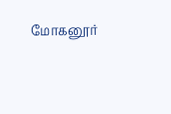மோகனூர்